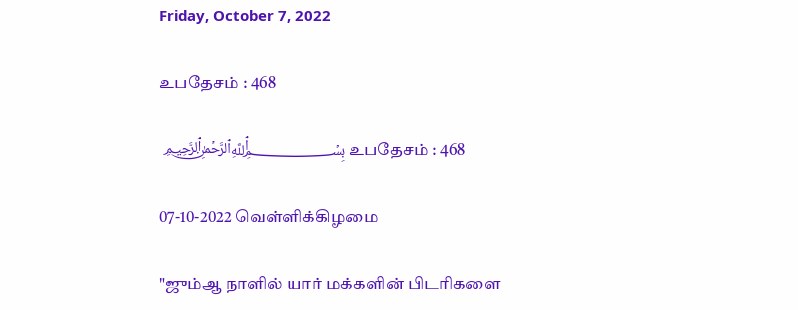Friday, October 7, 2022

உபதேசம் : 468

 ﷽ உபதேசம் : 468

07-10-2022 வெள்ளிக்கிழமை

"ஜும்ஆ நாளில் யார் மக்களின் பிடரிகளை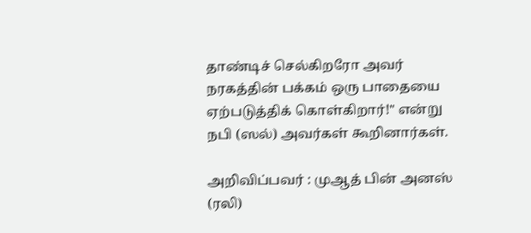தாண்டிச் செல்கிறரோ அவர் நரகத்தின் பக்கம் ஒரு பாதையை ஏற்படுத்திக் கொள்கிறார்!" என்று நபி (ஸல்) அவர்கள் கூறினார்கள்.

அறிவிப்பவர் : முஆத் பின் அனஸ் (ரலி)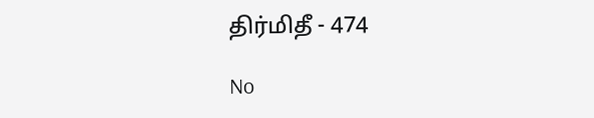திர்மிதீ - 474

No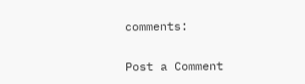comments:

Post a Comment